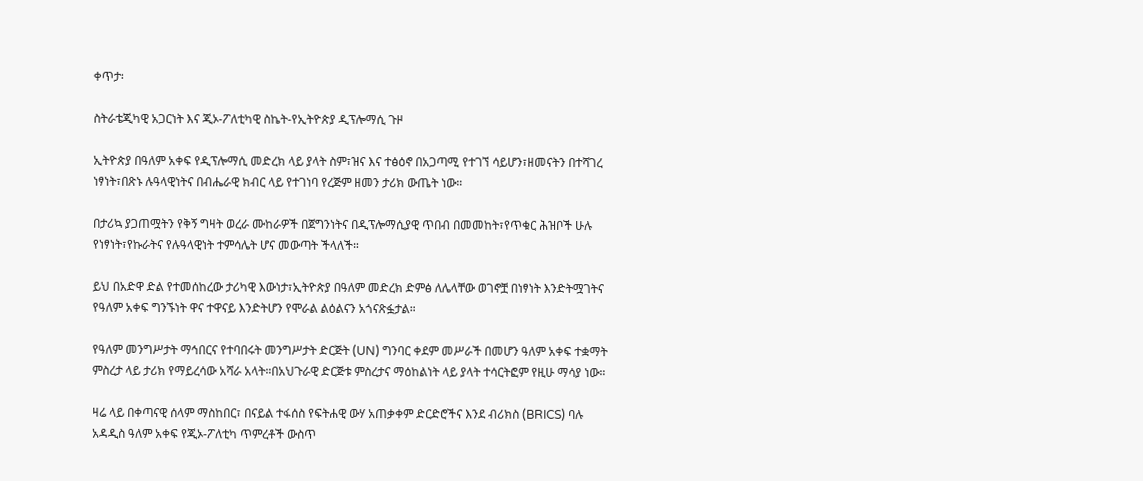ቀጥታ፡

ስትራቴጂካዊ አጋርነት እና ጂኦ-ፖለቲካዊ ስኬት-የኢትዮጵያ ዲፕሎማሲ ጉዞ

ኢትዮጵያ በዓለም አቀፍ የዲፕሎማሲ መድረክ ላይ ያላት ስም፣ዝና እና ተፅዕኖ በአጋጣሚ የተገኘ ሳይሆን፣ዘመናትን በተሻገረ ነፃነት፣በጽኑ ሉዓላዊነትና በብሔራዊ ክብር ላይ የተገነባ የረጅም ዘመን ታሪክ ውጤት ነው።

በታሪኳ ያጋጠሟትን የቅኝ ግዛት ወረራ ሙከራዎች በጀግንነትና በዲፕሎማሲያዊ ጥበብ በመመከት፣የጥቁር ሕዝቦች ሁሉ የነፃነት፣የኩራትና የሉዓላዊነት ተምሳሌት ሆና መውጣት ችላለች።

ይህ በአድዋ ድል የተመሰከረው ታሪካዊ እውነታ፣ኢትዮጵያ በዓለም መድረክ ድምፅ ለሌላቸው ወገኖቿ በነፃነት እንድትሟገትና የዓለም አቀፍ ግንኙነት ዋና ተዋናይ እንድትሆን የሞራል ልዕልናን አጎናጽፏታል።

የዓለም መንግሥታት ማኅበርና የተባበሩት መንግሥታት ድርጅት (UN) ግንባር ቀደም መሥራች በመሆን ዓለም አቀፍ ተቋማት ምስረታ ላይ ታሪክ የማይረሳው አሻራ አላት።በአህጉራዊ ድርጅቱ ምስረታና ማዕከልነት ላይ ያላት ተሳርትፎም የዚሁ ማሳያ ነው።

ዛሬ ላይ በቀጣናዊ ሰላም ማስከበር፣ በናይል ተፋሰስ የፍትሐዊ ውሃ አጠቃቀም ድርድሮችና እንደ ብሪክስ (BRICS) ባሉ አዳዲስ ዓለም አቀፍ የጂኦ-ፖለቲካ ጥምረቶች ውስጥ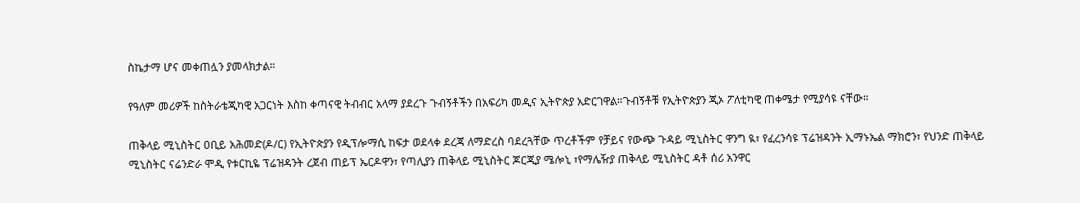ስኬታማ ሆና መቀጠሏን ያመላክታል።

የዓለም መሪዎች ከስትራቴጂካዊ አጋርነት እስከ ቀጣናዊ ትብብር አላማ ያደረጉ ጉብኝቶችን በአፍሪካ መዲና ኢትዮጵያ አድርገዋል።ጉብኝቶቹ የኢትዮጵያን ጂኦ ፖለቲካዊ ጠቀሜታ የሚያሳዩ ናቸው።

ጠቅላይ ሚኒስትር ዐቢይ አሕመድ(ዶ/ር) የኢትዮጵያን የዲፕሎማሲ ከፍታ ወደላቀ ደረጃ ለማድረስ ባደረጓቸው ጥረቶችም የቻይና የውጭ ጉዳይ ሚኒስትር ዋንግ ዪ፣ የፈረንሳዩ ፕሬዝዳንት ኢማኑኤል ማክሮን፣ የህንድ ጠቅላይ ሚኒስትር ናሬንድራ ሞዲ የቱርኪዬ ፕሬዝዳንት ረጀብ ጠይፕ ኤርዶዋን፣ የጣሊያን ጠቅላይ ሚኒስትር ጆርጂያ ሜሎኒ ፣የማሌዥያ ጠቅላይ ሚኒስትር ዳቶ ሰሪ አንዋር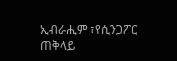ኢብራሒም ፣የሲንጋፖር ጠቅላይ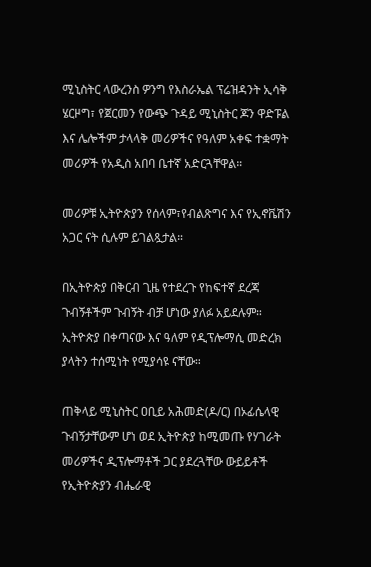ሚኒስትር ላውረንስ ዎንግ የእስራኤል ፕሬዝዳንት ኢሳቅ ሄርዞግ፣ የጀርመን የውጭ ጉዳይ ሚኒስትር ጆን ዋድፑል እና ሌሎችም ታላላቅ መሪዎችና የዓለም አቀፍ ተቋማት መሪዎች የአዲስ አበባ ቤተኛ አድርጓቸዋል።

መሪዎቹ ኢትዮጵያን የሰላም፣የብልጽግና እና የኢኖቬሽን አጋር ናት ሲሉም ይገልጿታል።

በኢትዮጵያ በቅርብ ጊዜ የተደረጉ የከፍተኛ ደረጃ ጉብኝቶችም ጉብኝት ብቻ ሆነው ያለፉ አይደሉም። ኢትዮጵያ በቀጣናው እና ዓለም የዲፕሎማሲ መድረክ ያላትን ተሰሚነት የሚያሳዩ ናቸው።

ጠቅላይ ሚኒስትር ዐቢይ አሕመድ(ዶ/ር) በኦፊሴላዊ ጉብኝታቸውም ሆነ ወደ ኢትዮጵያ ከሚመጡ የሃገራት መሪዎችና ዲፕሎማቶች ጋር ያደረጓቸው ውይይቶች የኢትዮጵያን ብሔራዊ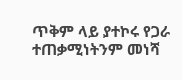ጥቅም ላይ ያተኮሩ የጋራ ተጠቃሚነትንም መነሻ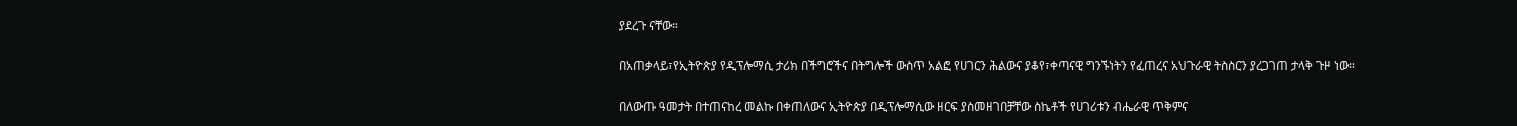ያደረጉ ናቸው።

በአጠቃላይ፣የኢትዮጵያ የዲፕሎማሲ ታሪክ በችግሮችና በትግሎች ውስጥ አልፎ የሀገርን ሕልውና ያቆየ፣ቀጣናዊ ግንኙነትን የፈጠረና አህጉራዊ ትስስርን ያረጋገጠ ታላቅ ጉዞ ነው።

በለውጡ ዓመታት በተጠናከረ መልኩ በቀጠለውና ኢትዮጵያ በዲፕሎማሲው ዘርፍ ያስመዘገበቻቸው ስኬቶች የሀገሪቱን ብሔራዊ ጥቅምና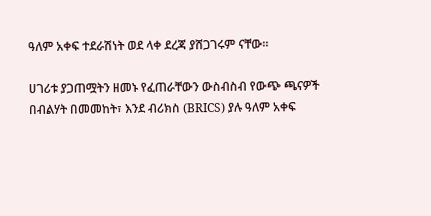ዓለም አቀፍ ተደራሽነት ወደ ላቀ ደረጃ ያሸጋገሩም ናቸው።

ሀገሪቱ ያጋጠሟትን ዘመኑ የፈጠራቸውን ውስብስብ የውጭ ጫናዎች በብልሃት በመመከት፣ እንደ ብሪክስ (BRICS) ያሉ ዓለም አቀፍ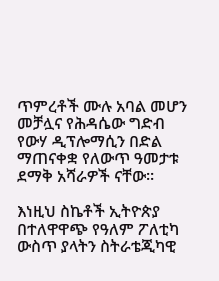ጥምረቶች ሙሉ አባል መሆን መቻሏና የሕዳሴው ግድብ የውሃ ዲፕሎማሲን በድል ማጠናቀቋ የለውጥ ዓመታቱ ደማቅ አሻራዎች ናቸው።

እነዚህ ስኬቶች ኢትዮጵያ በተለዋዋጭ የዓለም ፖለቲካ ውስጥ ያላትን ስትራቴጂካዊ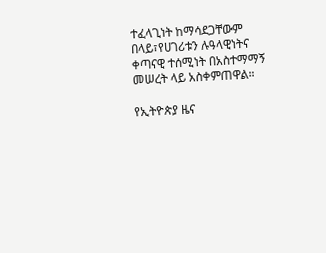ተፈላጊነት ከማሳደጋቸውም በላይ፣የሀገሪቱን ሉዓላዊነትና ቀጣናዊ ተሰሚነት በአስተማማኝ መሠረት ላይ አስቀምጠዋል።

የኢትዮጵያ ዜና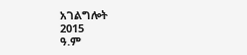አገልግሎት
2015
ዓ.ም